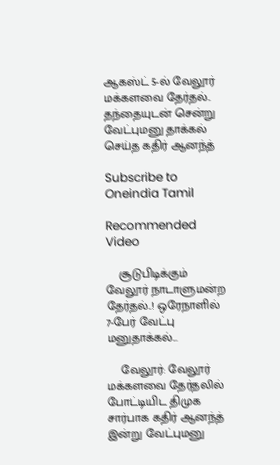ஆகஸ்ட் 5-ல் வேலூர் மக்களவை தேர்தல்.. தந்தையுடன் சென்று வேட்புமனு தாக்கல் செய்த கதிர் ஆனந்த்

Subscribe to Oneindia Tamil

Recommended Video

    சூடுபிடிக்கும் வேலூர் நாடாளுமன்ற தேர்தல்..! ஒரேநாளில் 7-பேர் வேட்பு மனுதாக்கல்...

    வேலூர்: வேலூர் மக்களவை தேர்தலில் போட்டியிட திமுக சார்பாக கதிர் ஆனந்த் இன்று வேட்புமனு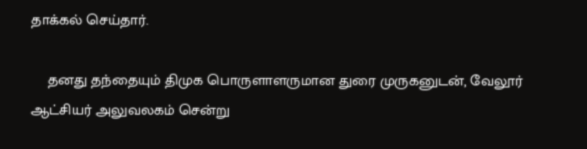தாக்கல் செய்தார்.

    தனது தந்தையும் திமுக பொருளாளருமான துரை முருகனுடன், வேலூர் ஆட்சியர் அலுவலகம் சென்று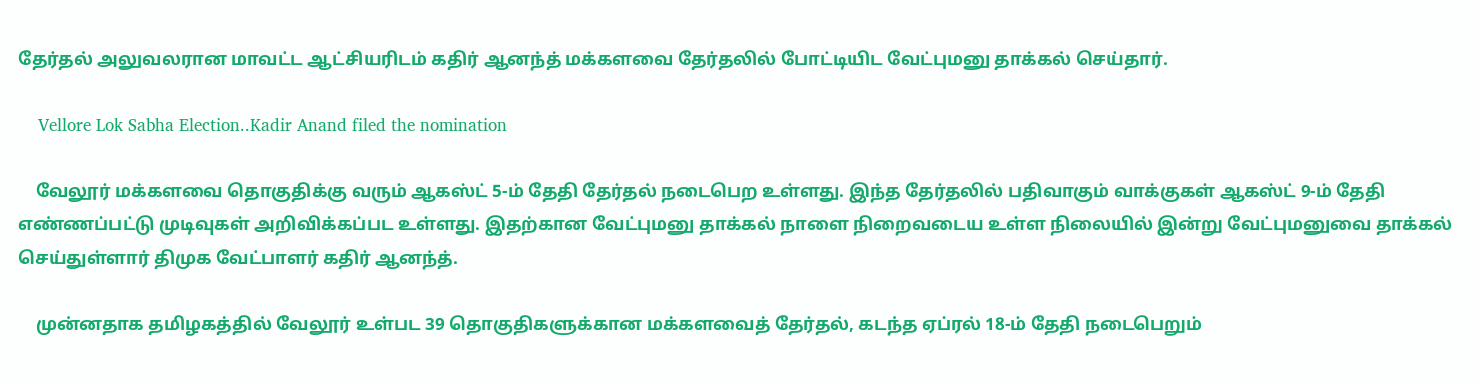தேர்தல் அலுவலரான மாவட்ட ஆட்சியரிடம் கதிர் ஆனந்த் மக்களவை தேர்தலில் போட்டியிட வேட்புமனு தாக்கல் செய்தார்.

    Vellore Lok Sabha Election..Kadir Anand filed the nomination

    வேலூர் மக்களவை தொகுதிக்கு வரும் ஆகஸ்ட் 5-ம் தேதி தேர்தல் நடைபெற உள்ளது. இந்த தேர்தலில் பதிவாகும் வாக்குகள் ஆகஸ்ட் 9-ம் தேதி எண்ணப்பட்டு முடிவுகள் அறிவிக்கப்பட உள்ளது. இதற்கான வேட்புமனு தாக்கல் நாளை நிறைவடைய உள்ள நிலையில் இன்று வேட்புமனுவை தாக்கல் செய்துள்ளார் திமுக வேட்பாளர் கதிர் ஆனந்த்.

    முன்னதாக தமிழகத்தில் வேலூர் உள்பட 39 தொகுதிகளுக்கான மக்களவைத் தேர்தல், கடந்த ஏப்ரல் 18-ம் தேதி நடைபெறும்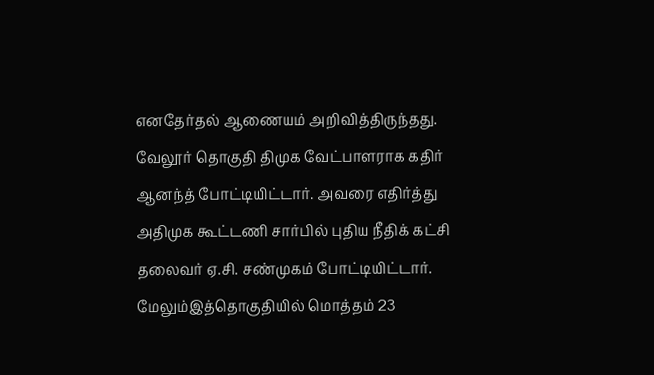எனதேர்தல் ஆணையம் அறிவித்திருந்தது. வேலூர் தொகுதி திமுக வேட்பாளராக கதிர் ஆனந்த் போட்டியிட்டார். அவரை எதிர்த்து அதிமுக கூட்டணி சார்பில் புதிய நீதிக் கட்சி தலைவர் ஏ.சி. சண்முகம் போட்டியிட்டார். மேலும்இத்தொகுதியில் மொத்தம் 23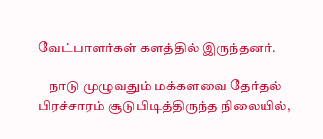வேட்பாளர்கள் களத்தில் இருந்தனர்.

    நாடு முழுவதும் மக்களவை தேர்தல் பிரச்சாரம் சூடுபிடித்திருந்த நிலையில்,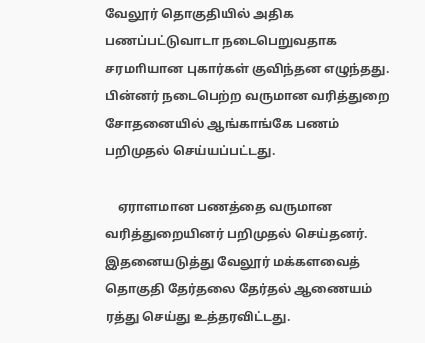வேலூர் தொகுதியில் அதிக பணப்பட்டுவாடா நடைபெறுவதாக சரமாியான புகார்கள் குவிந்தன எழுந்தது. பின்னர் நடைபெற்ற வருமான வரித்துறை சோதனையில் ஆங்காங்கே பணம் பறிமுதல் செய்யப்பட்டது.

    ஏராளமான பணத்தை வருமான வரித்துறையினர் பறிமுதல் செய்தனர். இதனையடுத்து வேலூர் மக்களவைத் தொகுதி தேர்தலை தேர்தல் ஆணையம் ரத்து செய்து உத்தரவிட்டது.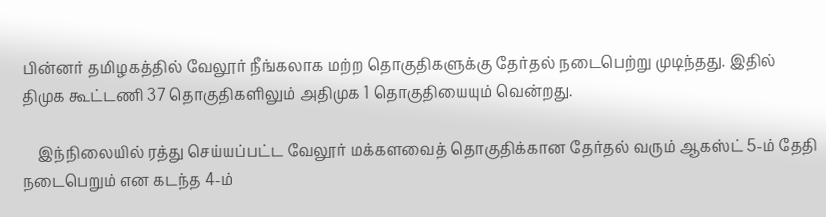பின்னர் தமிழகத்தில் வேலூர் நீங்கலாக மற்ற தொகுதிகளுக்கு தேர்தல் நடைபெற்று முடிந்தது. இதில் திமுக கூட்டணி 37 தொகுதிகளிலும் அதிமுக 1 தொகுதியையும் வென்றது.

    இந்நிலையில் ரத்து செய்யப்பட்ட வேலூர் மக்களவைத் தொகுதிக்கான தேர்தல் வரும் ஆகஸ்ட் 5-ம் தேதி நடைபெறும் என கடந்த 4-ம்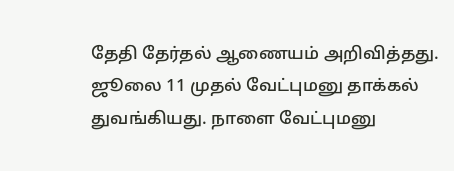தேதி தேர்தல் ஆணையம் அறிவித்தது. ஜூலை 11 முதல் வேட்புமனு தாக்கல் துவங்கியது. நாளை வேட்புமனு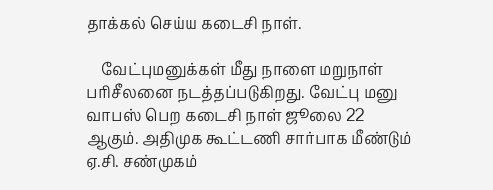தாக்கல் செய்ய கடைசி நாள்.

    வேட்புமனுக்கள் மீது நாளை மறுநாள் பரிசீலனை நடத்தப்படுகிறது. வேட்பு மனு வாபஸ் பெற கடைசி நாள் ஜூலை 22 ஆகும். அதிமுக கூட்டணி சார்பாக மீண்டும் ஏ.சி. சண்முகம்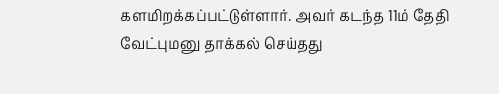களமிறக்கப்பட்டுள்ளார். அவர் கடந்த 11ம் தேதி வேட்புமனு தாக்கல் செய்தது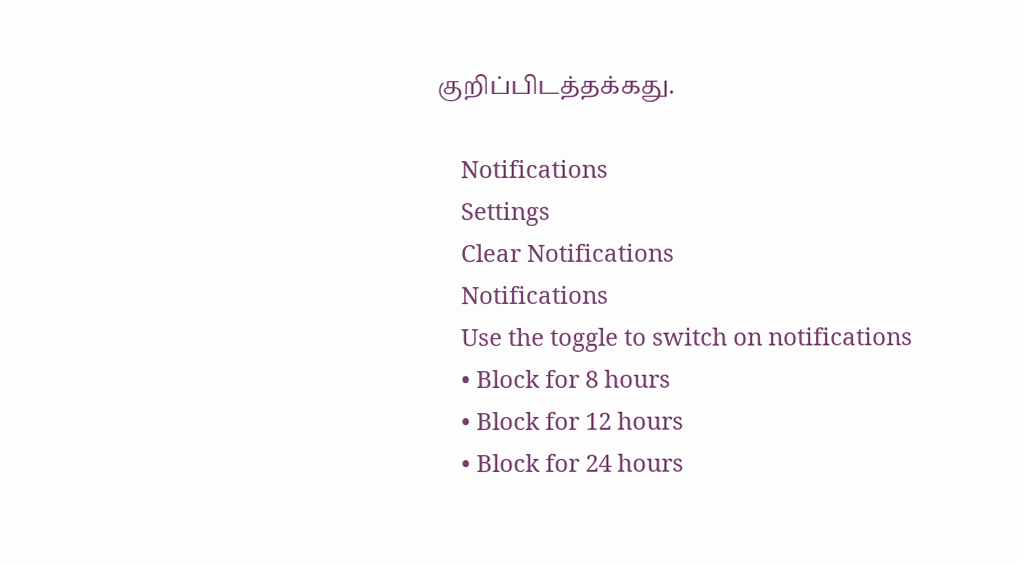குறிப்பிடத்தக்கது.

    Notifications
    Settings
    Clear Notifications
    Notifications
    Use the toggle to switch on notifications
    • Block for 8 hours
    • Block for 12 hours
    • Block for 24 hours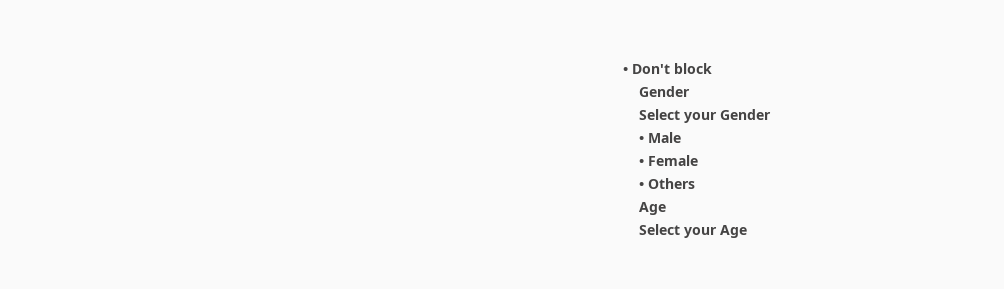• Don't block
    Gender
    Select your Gender
    • Male
    • Female
    • Others
    Age
    Select your Age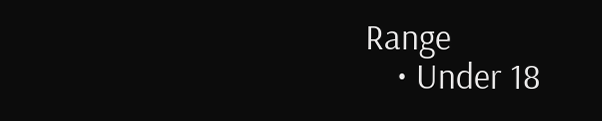Range
    • Under 18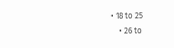• 18 to 25
    • 26 to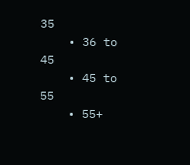35
    • 36 to 45
    • 45 to 55
    • 55+